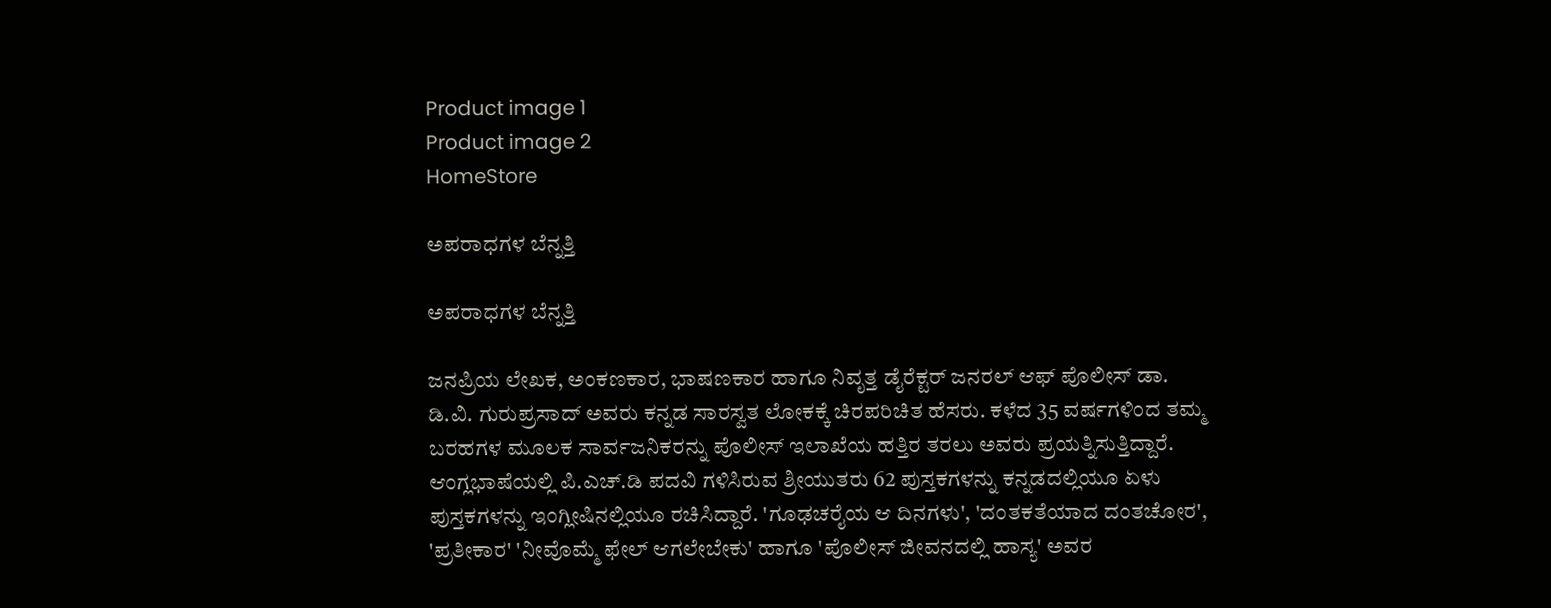Product image 1
Product image 2
HomeStore

ಅಪರಾಧಗಳ ಬೆನ್ನತ್ತಿ

ಅಪರಾಧಗಳ ಬೆನ್ನತ್ತಿ

ಜನಪ್ರಿಯ ಲೇಖಕ, ಅಂಕಣಕಾರ, ಭಾಷಣಕಾರ ಹಾಗೂ ನಿವೃತ್ತ ಡೈರೆಕ್ಟರ್ ಜನರಲ್ ಆಫ್ ಪೊಲೀಸ್ ಡಾ. ಡಿ.ವಿ. ಗುರುಪ್ರಸಾದ್ ಅವರು ಕನ್ನಡ ಸಾರಸ್ವತ ಲೋಕಕ್ಕೆ ಚಿರಪರಿಚಿತ ಹೆಸರು. ಕಳೆದ 35 ವರ್ಷಗಳಿಂದ ತಮ್ಮ ಬರಹಗಳ ಮೂಲಕ ಸಾರ್ವಜನಿಕರನ್ನು ಪೊಲೀಸ್ ಇಲಾಖೆಯ ಹತ್ತಿರ ತರಲು ಅವರು ಪ್ರಯತ್ನಿಸುತ್ತಿದ್ದಾರೆ. ಆಂಗ್ಲಭಾಷೆಯಲ್ಲಿ ಪಿ.ಎಚ್.ಡಿ ಪದವಿ ಗಳಿಸಿರುವ ಶ್ರೀಯುತರು 62 ಪುಸ್ತಕಗಳನ್ನು ಕನ್ನಡದಲ್ಲಿಯೂ ಏಳು ಪುಸ್ತಕಗಳನ್ನು ಇಂಗ್ಲೀಷಿನಲ್ಲಿಯೂ ರಚಿಸಿದ್ದಾರೆ. 'ಗೂಢಚರೈಯ ಆ ದಿನಗಳು', 'ದಂತಕತೆಯಾದ ದಂತಚೋರ', 'ಪ್ರತೀಕಾರ' 'ನೀವೊಮ್ಮೆ ಫೇಲ್ ಆಗಲೇಬೇಕು' ಹಾಗೂ 'ಪೊಲೀಸ್ ಜೀವನದಲ್ಲಿ ಹಾಸ್ಯ' ಅವರ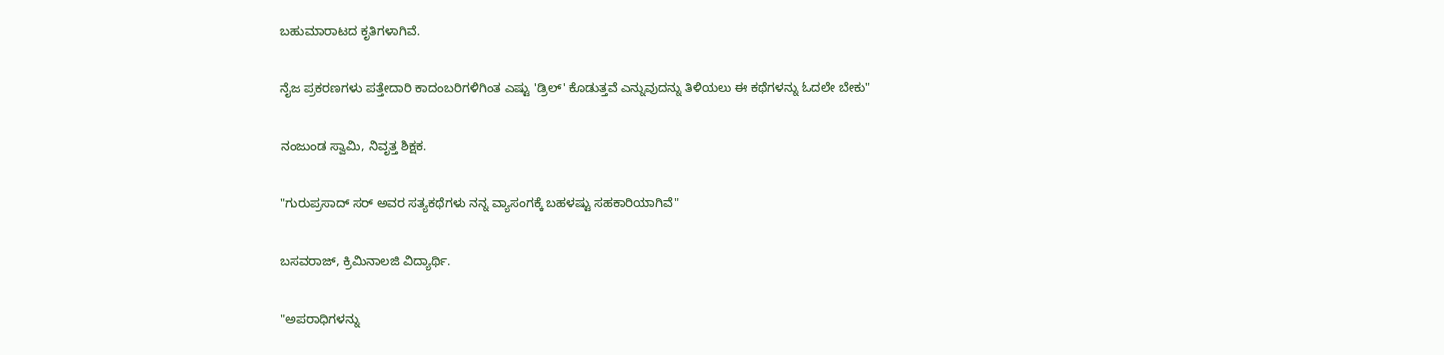ಬಹುಮಾರಾಟದ ಕೃತಿಗಳಾಗಿವೆ.

ನೈಜ ಪ್ರಕರಣಗಳು ಪತ್ತೇದಾರಿ ಕಾದಂಬರಿಗಳಿಗಿಂತ ಎಷ್ಟು 'ಡ್ರಿಲ್' ಕೊಡುತ್ತವೆ ಎನ್ನುವುದನ್ನು ತಿಳಿಯಲು ಈ ಕಥೆಗಳನ್ನು ಓದಲೇ ಬೇಕು"

ನಂಜುಂಡ ಸ್ವಾಮಿ, ನಿವೃತ್ತ ಶಿಕ್ಷಕ.

"ಗುರುಪ್ರಸಾದ್ ಸರ್ ಅವರ ಸತ್ಯಕಥೆಗಳು ನನ್ನ ವ್ಯಾಸಂಗಕ್ಕೆ ಬಹಳಷ್ಟು ಸಹಕಾರಿಯಾಗಿವೆ"

ಬಸವರಾಜ್‌, ಕ್ರಿಮಿನಾಲಜಿ ವಿದ್ಯಾರ್ಥಿ.

"ಅಪರಾಧಿಗಳನ್ನು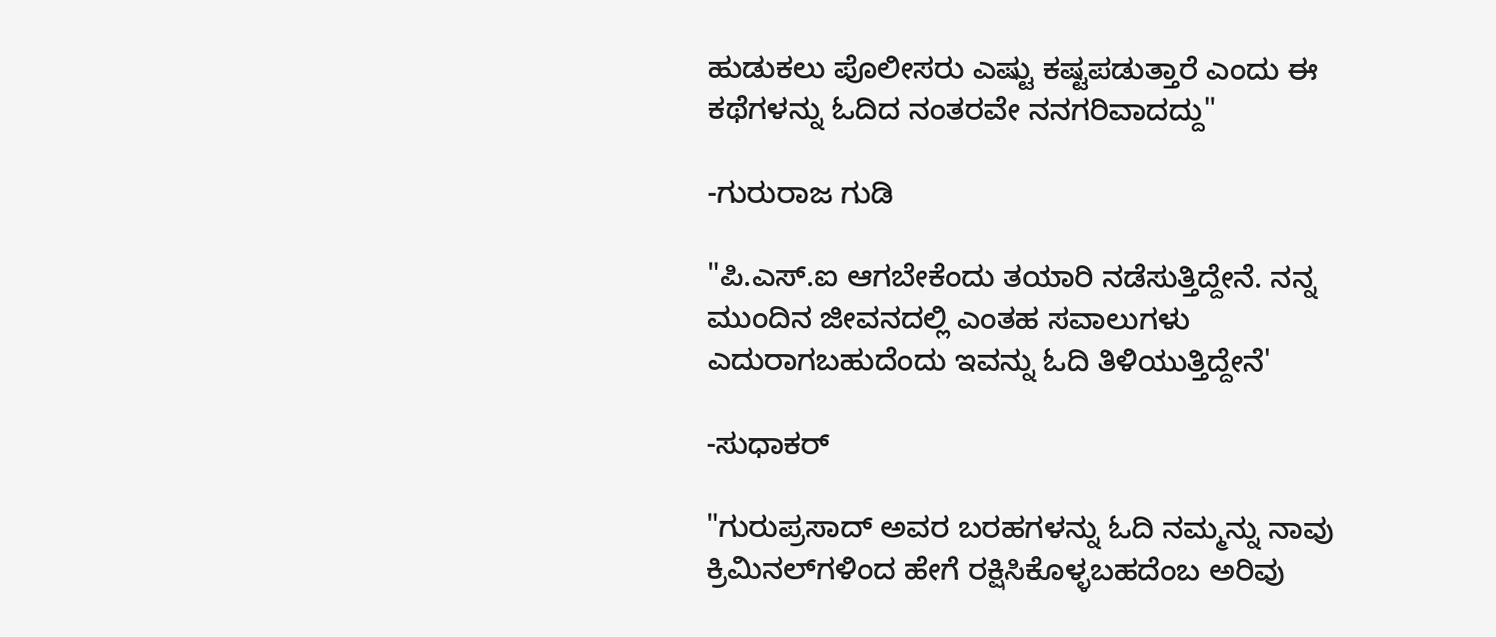ಹುಡುಕಲು ಪೊಲೀಸರು ಎಷ್ಟು ಕಷ್ಟಪಡುತ್ತಾರೆ ಎಂದು ಈ ಕಥೆಗಳನ್ನು ಓದಿದ ನಂತರವೇ ನನಗರಿವಾದದ್ದು"

-ಗುರುರಾಜ ಗುಡಿ

"ಪಿ.ಎಸ್.ಐ ಆಗಬೇಕೆಂದು ತಯಾರಿ ನಡೆಸುತ್ತಿದ್ದೇನೆ. ನನ್ನ ಮುಂದಿನ ಜೀವನದಲ್ಲಿ ಎಂತಹ ಸವಾಲುಗಳು ಎದುರಾಗಬಹುದೆಂದು ಇವನ್ನು ಓದಿ ತಿಳಿಯುತ್ತಿದ್ದೇನೆ'

-ಸುಧಾಕರ್

"ಗುರುಪ್ರಸಾದ್ ಅವರ ಬರಹಗಳನ್ನು ಓದಿ ನಮ್ಮನ್ನು ನಾವು ಕ್ರಿಮಿನಲ್‌ಗಳಿಂದ ಹೇಗೆ ರಕ್ಷಿಸಿಕೊಳ್ಳಬಹದೆಂಬ ಅರಿವು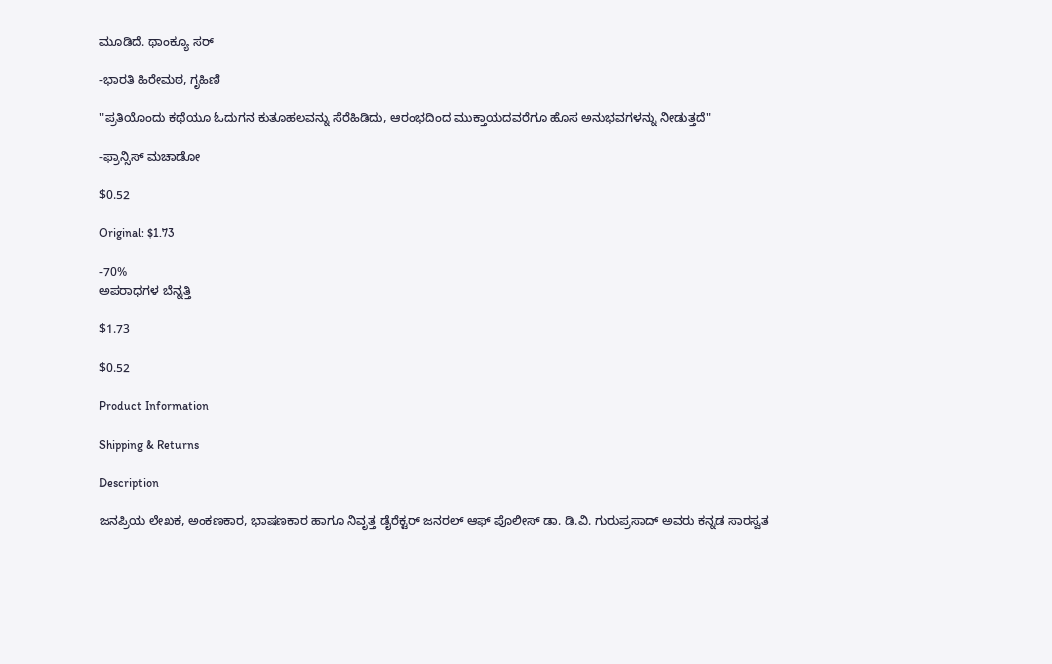ಮೂಡಿದೆ. ಥಾಂಕ್ಯೂ ಸರ್

-ಭಾರತಿ ಹಿರೇಮಠ, ಗೃಹಿಣಿ

"ಪ್ರತಿಯೊಂದು ಕಥೆಯೂ ಓದುಗನ ಕುತೂಹಲವನ್ನು ಸೆರೆಹಿಡಿದು, ಆರಂಭದಿಂದ ಮುಕ್ತಾಯದವರೆಗೂ ಹೊಸ ಅನುಭವಗಳನ್ನು ನೀಡುತ್ತದೆ"

-ಫ್ರಾನ್ಸಿಸ್ ಮಚಾಡೋ

$0.52

Original: $1.73

-70%
ಅಪರಾಧಗಳ ಬೆನ್ನತ್ತಿ

$1.73

$0.52

Product Information

Shipping & Returns

Description

ಜನಪ್ರಿಯ ಲೇಖಕ, ಅಂಕಣಕಾರ, ಭಾಷಣಕಾರ ಹಾಗೂ ನಿವೃತ್ತ ಡೈರೆಕ್ಟರ್ ಜನರಲ್ ಆಫ್ ಪೊಲೀಸ್ ಡಾ. ಡಿ.ವಿ. ಗುರುಪ್ರಸಾದ್ ಅವರು ಕನ್ನಡ ಸಾರಸ್ವತ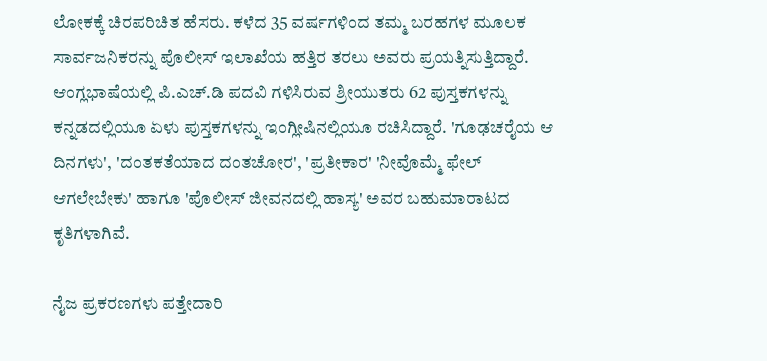ಲೋಕಕ್ಕೆ ಚಿರಪರಿಚಿತ ಹೆಸರು. ಕಳೆದ 35 ವರ್ಷಗಳಿಂದ ತಮ್ಮ ಬರಹಗಳ ಮೂಲಕ ಸಾರ್ವಜನಿಕರನ್ನು ಪೊಲೀಸ್ ಇಲಾಖೆಯ ಹತ್ತಿರ ತರಲು ಅವರು ಪ್ರಯತ್ನಿಸುತ್ತಿದ್ದಾರೆ. ಆಂಗ್ಲಭಾಷೆಯಲ್ಲಿ ಪಿ.ಎಚ್.ಡಿ ಪದವಿ ಗಳಿಸಿರುವ ಶ್ರೀಯುತರು 62 ಪುಸ್ತಕಗಳನ್ನು ಕನ್ನಡದಲ್ಲಿಯೂ ಏಳು ಪುಸ್ತಕಗಳನ್ನು ಇಂಗ್ಲೀಷಿನಲ್ಲಿಯೂ ರಚಿಸಿದ್ದಾರೆ. 'ಗೂಢಚರೈಯ ಆ ದಿನಗಳು', 'ದಂತಕತೆಯಾದ ದಂತಚೋರ', 'ಪ್ರತೀಕಾರ' 'ನೀವೊಮ್ಮೆ ಫೇಲ್ ಆಗಲೇಬೇಕು' ಹಾಗೂ 'ಪೊಲೀಸ್ ಜೀವನದಲ್ಲಿ ಹಾಸ್ಯ' ಅವರ ಬಹುಮಾರಾಟದ ಕೃತಿಗಳಾಗಿವೆ.

ನೈಜ ಪ್ರಕರಣಗಳು ಪತ್ತೇದಾರಿ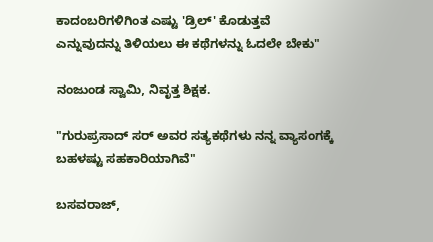ಕಾದಂಬರಿಗಳಿಗಿಂತ ಎಷ್ಟು 'ಡ್ರಿಲ್' ಕೊಡುತ್ತವೆ ಎನ್ನುವುದನ್ನು ತಿಳಿಯಲು ಈ ಕಥೆಗಳನ್ನು ಓದಲೇ ಬೇಕು"

ನಂಜುಂಡ ಸ್ವಾಮಿ, ನಿವೃತ್ತ ಶಿಕ್ಷಕ.

"ಗುರುಪ್ರಸಾದ್ ಸರ್ ಅವರ ಸತ್ಯಕಥೆಗಳು ನನ್ನ ವ್ಯಾಸಂಗಕ್ಕೆ ಬಹಳಷ್ಟು ಸಹಕಾರಿಯಾಗಿವೆ"

ಬಸವರಾಜ್‌,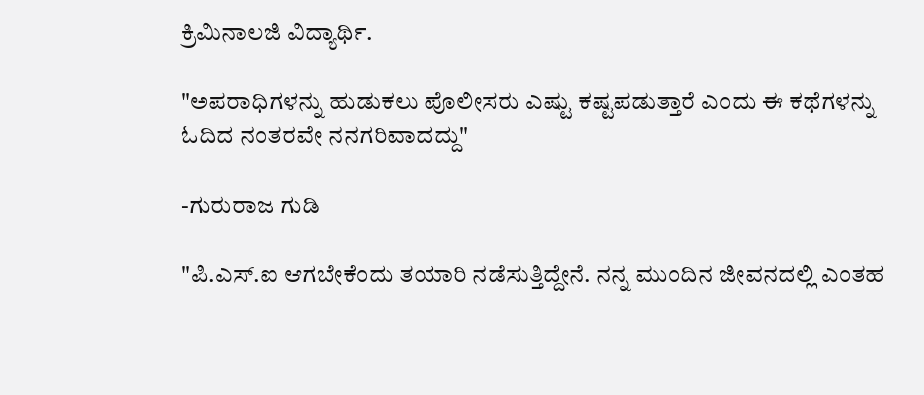ಕ್ರಿಮಿನಾಲಜಿ ವಿದ್ಯಾರ್ಥಿ.

"ಅಪರಾಧಿಗಳನ್ನು ಹುಡುಕಲು ಪೊಲೀಸರು ಎಷ್ಟು ಕಷ್ಟಪಡುತ್ತಾರೆ ಎಂದು ಈ ಕಥೆಗಳನ್ನು ಓದಿದ ನಂತರವೇ ನನಗರಿವಾದದ್ದು"

-ಗುರುರಾಜ ಗುಡಿ

"ಪಿ.ಎಸ್.ಐ ಆಗಬೇಕೆಂದು ತಯಾರಿ ನಡೆಸುತ್ತಿದ್ದೇನೆ. ನನ್ನ ಮುಂದಿನ ಜೀವನದಲ್ಲಿ ಎಂತಹ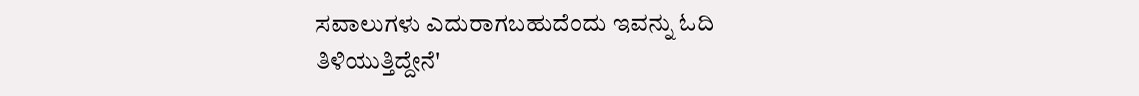ಸವಾಲುಗಳು ಎದುರಾಗಬಹುದೆಂದು ಇವನ್ನು ಓದಿ ತಿಳಿಯುತ್ತಿದ್ದೇನೆ'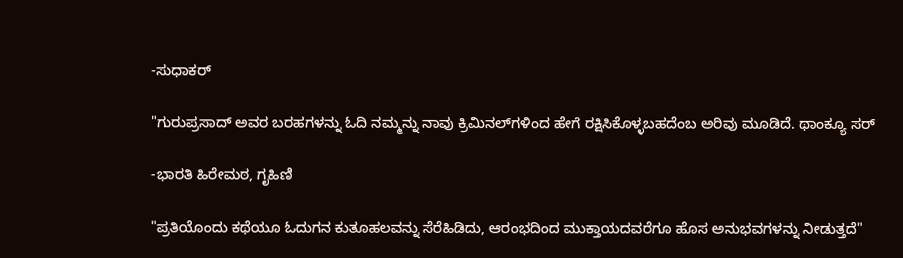-ಸುಧಾಕರ್

"ಗುರುಪ್ರಸಾದ್ ಅವರ ಬರಹಗಳನ್ನು ಓದಿ ನಮ್ಮನ್ನು ನಾವು ಕ್ರಿಮಿನಲ್‌ಗಳಿಂದ ಹೇಗೆ ರಕ್ಷಿಸಿಕೊಳ್ಳಬಹದೆಂಬ ಅರಿವು ಮೂಡಿದೆ. ಥಾಂಕ್ಯೂ ಸರ್

-ಭಾರತಿ ಹಿರೇಮಠ, ಗೃಹಿಣಿ

"ಪ್ರತಿಯೊಂದು ಕಥೆಯೂ ಓದುಗನ ಕುತೂಹಲವನ್ನು ಸೆರೆಹಿಡಿದು, ಆರಂಭದಿಂದ ಮುಕ್ತಾಯದವರೆಗೂ ಹೊಸ ಅನುಭವಗಳನ್ನು ನೀಡುತ್ತದೆ"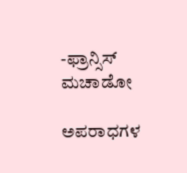-ಫ್ರಾನ್ಸಿಸ್ ಮಚಾಡೋ

ಅಪರಾಧಗಳ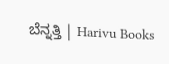ಬೆನ್ನತ್ತಿ | Harivu Books